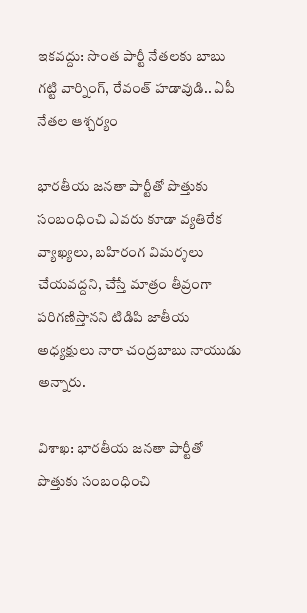ఇకవద్దు: సొంత పార్టీ నేతలకు బాబు గట్టి వార్నింగ్, రేవంత్ హడావుడి.. ఏపీ నేతల ఆశ్చర్యం

భారతీయ జనతా పార్టీతో పొత్తుకు సంబంధించి ఎవరు కూడా వ్యతిరేక వ్యాఖ్యలు, బహిరంగ విమర్శలు చేయవద్దని, చేస్తే మాత్రం తీవ్రంగా పరిగణిస్తానని టిడిపి జాతీయ అధ్యక్షులు నారా చంద్రబాబు నాయుడు అన్నారు.

విశాఖ: భారతీయ జనతా పార్టీతో పొత్తుకు సంబంధించి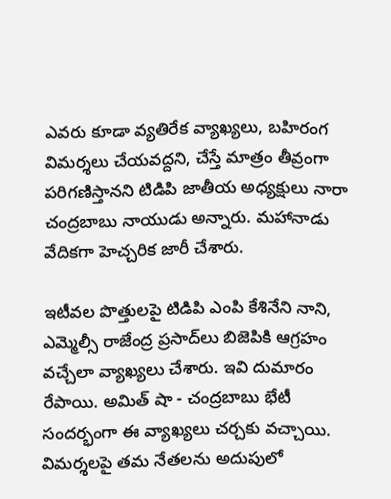ఎవరు కూడా వ్యతిరేక వ్యాఖ్యలు, బహిరంగ విమర్శలు చేయవద్దని, చేస్తే మాత్రం తీవ్రంగా పరిగణిస్తానని టిడిపి జాతీయ అధ్యక్షులు నారా చంద్రబాబు నాయుడు అన్నారు. మహానాడు వేదికగా హెచ్చరిక జారీ చేశారు.

ఇటీవల పొత్తులపై టిడిపి ఎంపి కేశినేని నాని, ఎమ్మెల్సీ రాజేంద్ర ప్రసాద్‌లు బిజెపికి ఆగ్రహం వచ్చేలా వ్యాఖ్యలు చేశారు. ఇవి దుమారం రేపాయి. అమిత్ షా - చంద్రబాబు భేటీ సందర్భంగా ఈ వ్యాఖ్యలు చర్చకు వచ్చాయి. విమర్శలపై తమ నేతలను అదుపులో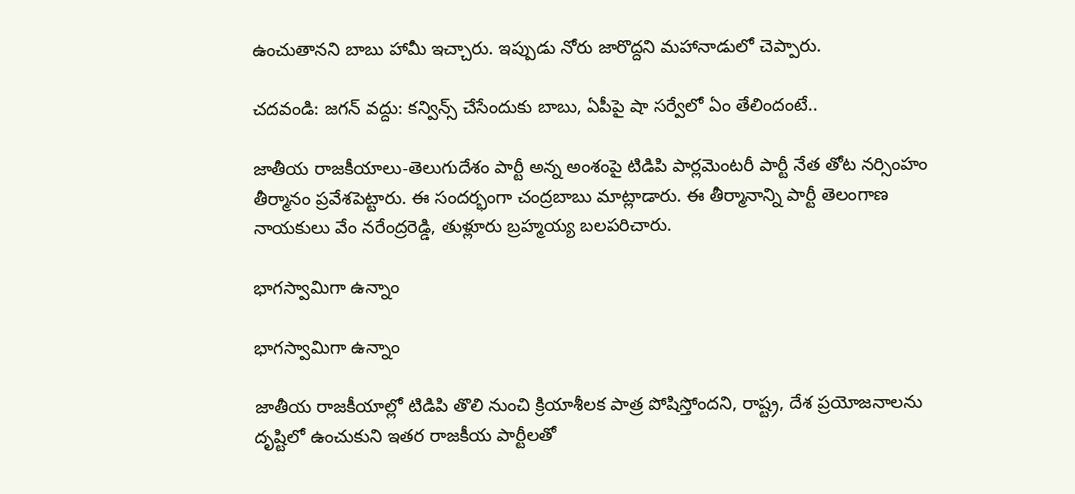ఉంచుతానని బాబు హామీ ఇచ్చారు. ఇప్పుడు నోరు జారొద్దని మహానాడులో చెప్పారు.

చదవండి: జగన్ వద్దు: కన్విన్స్ చేసేందుకు బాబు, ఏపీపై షా సర్వేలో ఏం తేలిందంటే..

జాతీయ రాజకీయాలు-తెలుగుదేశం పార్టీ అన్న అంశంపై టిడిపి పార్లమెంటరీ పార్టీ నేత తోట నర్సింహం తీర్మానం ప్రవేశపెట్టారు. ఈ సందర్భంగా చంద్రబాబు మాట్లాడారు. ఈ తీర్మానాన్ని పార్టీ తెలంగాణ నాయకులు వేం నరేంద్రరెడ్డి, తుళ్లూరు బ్రహ్మయ్య బలపరిచారు.

భాగస్వామిగా ఉన్నాం

భాగస్వామిగా ఉన్నాం

జాతీయ రాజకీయాల్లో టిడిపి తొలి నుంచి క్రియాశీలక పాత్ర పోషిస్తోందని, రాష్ట్ర, దేశ ప్రయోజనాలను దృష్టిలో ఉంచుకుని ఇతర రాజకీయ పార్టీలతో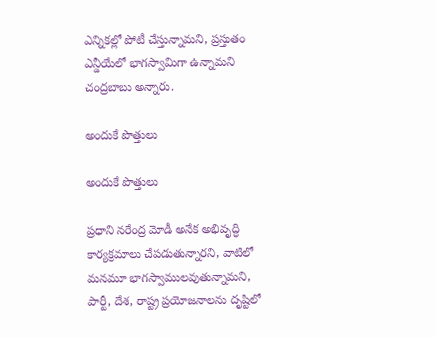ఎన్నికల్లో పోటీ చేస్తున్నామని, ప్రస్తుతం ఎన్డీయేలో భాగస్వామిగా ఉన్నామని చంద్రబాబు అన్నారు.

అందుకే పొత్తులు

అందుకే పొత్తులు

ప్రధాని నరేంద్ర మోడీ అనేక అభివృద్ధి కార్యక్రమాలు చేపడుతున్నారని, వాటిలో మనమూ భాగస్వాములవుతున్నామని, పార్టీ, దేశ, రాష్ట్ర ప్రయోజనాలను దృష్టిలో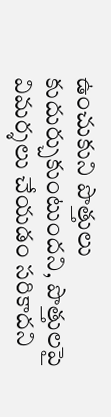ఉంచుకుని పొత్తులు కుదుర్చుకుంటుందని, పొత్తులపై విమర్శలు చేయడం సరికాదని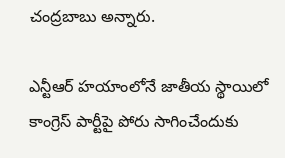చంద్రబాబు అన్నారు.

ఎన్టీఆర్‌ హయాంలోనే జాతీయ స్థాయిలో కాంగ్రెస్‌ పార్టీపై పోరు సాగించేందుకు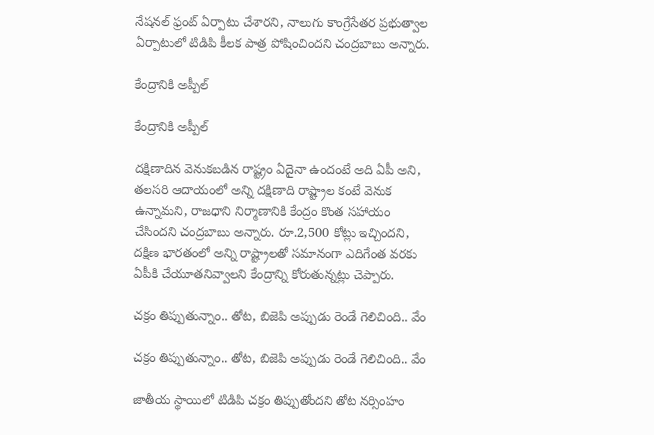నేషనల్‌ ఫ్రంట్‌ ఏర్పాటు చేశారని, నాలుగు కాంగ్రేసేతర ప్రభుత్వాల ఏర్పాటులో టిడిపి కీలక పాత్ర పోషించిందని చంద్రబాబు అన్నారు.

కేంద్రానికి అప్పీల్

కేంద్రానికి అప్పీల్

దక్షిణాదిన వెనుకబడిన రాష్ట్రం ఏదైనా ఉందంటే అది ఏపీ అని, తలసరి ఆదాయంలో అన్ని దక్షిణాది రాష్ట్రాల కంటే వెనుక ఉన్నామని, రాజధాని నిర్మాణానికి కేంద్రం కొంత సహాయం చేసిందని చంద్రబాబు అన్నారు. రూ.2,500 కోట్లు ఇచ్చిందని, దక్షిణ భారతంలో అన్ని రాష్ట్రాలతో సమానంగా ఎదిగేంత వరకు ఏపీకి చేయూతనివ్వాలని కేంద్రాన్ని కోరుతున్నట్లు చెప్పారు.

చక్రం తిప్పుతున్నాం.. తోట, బిజెపి అప్పుడు రెండే గెలిచింది.. వేం

చక్రం తిప్పుతున్నాం.. తోట, బిజెపి అప్పుడు రెండే గెలిచింది.. వేం

జాతీయ స్థాయిలో టిడిపి చక్రం తిప్పుతోందని తోట నర్సింహం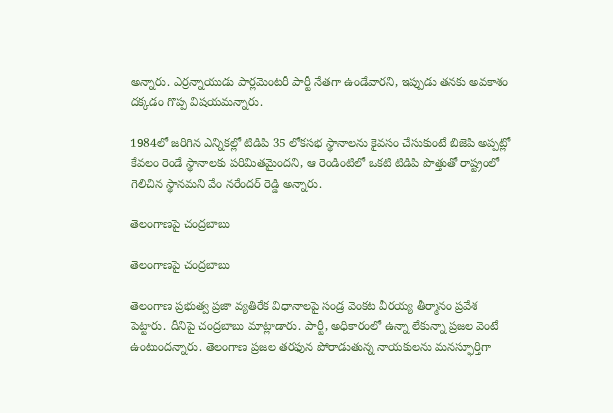అన్నారు. ఎర్రన్నాయుడు పార్లమెంటరీ పార్టీ నేతగా ఉండేవారని, ఇప్పుడు తనకు అవకాశం దక్కడం గొప్ప విషయమన్నారు.

1984లో జరిగిన ఎన్నికల్లో టిడిపి 35 లోకసభ స్థానాలను కైవసం చేసుకుంటే బిజెపి అప్పట్లో కేవలం రెండే స్థానాలకు పరిమితమైందని, ఆ రెండింటిలో ఒకటి టిడిపి పొత్తుతో రాష్ట్రంలో గెలిచిన స్థానమని వేం నరేందర్ రెడ్డి అన్నారు.

తెలంగాణపై చంద్రబాబు

తెలంగాణపై చంద్రబాబు

తెలంగాణ ప్రభుత్వ ప్రజా వ్యతిరేక విధానాలపై సండ్ర వెంకట వీరయ్య తీర్మానం ప్రవేశ పెట్టారు. దీనిపై చంద్రబాబు మాట్లాడారు. పార్టీ, అధికారంలో ఉన్నా లేకున్నా ప్రజల వెంటే ఉంటుందన్నారు. తెలంగాణ ప్రజల తరఫున పోరాడుతున్న నాయకులను మనస్ఫూర్తిగా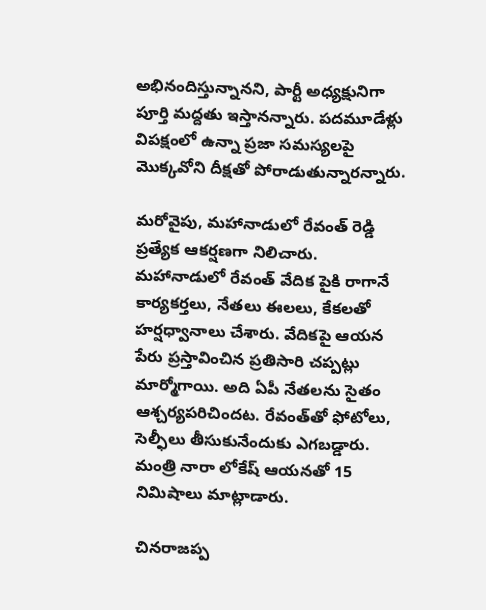అభినందిస్తున్నానని, పార్టీ అధ్యక్షునిగా పూర్తి మద్దతు ఇస్తానన్నారు. పదమూడేళ్లు విపక్షంలో ఉన్నా ప్రజా సమస్యలపై మొక్కవోని దీక్షతో పోరాడుతున్నారన్నారు.

మరోవైపు, మహానాడులో రేవంత్ రెడ్డి ప్రత్యేక ఆకర్షణగా నిలిచారు. మహానాడులో రేవంత్ వేదిక పైకి రాగానే కార్యకర్తలు, నేతలు ఈలలు, కేకలతో హర్షధ్వానాలు చేశారు. వేదికపై ఆయన పేరు ప్రస్తావించిన ప్రతిసారి చప్పట్లు మార్మోగాయి. అది ఏపీ నేతలను సైతం ఆశ్చర్యపరిచిందట. రేవంత్‌తో ఫోటోలు, సెల్ఫీలు తీసుకునేందుకు ఎగబడ్డారు. మంత్రి నారా లోకేష్ ఆయనతో 15 నిమిషాలు మాట్లాడారు.

చినరాజప్ప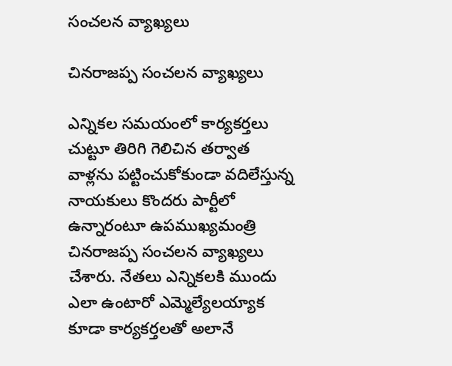సంచలన వ్యాఖ్యలు

చినరాజప్ప సంచలన వ్యాఖ్యలు

ఎన్నికల సమయంలో కార్యకర్తలు చుట్టూ తిరిగి గెలిచిన తర్వాత వాళ్లను పట్టించుకోకుండా వదిలేస్తున్న నాయకులు కొందరు పార్టీలో ఉన్నారంటూ ఉపముఖ్యమంత్రి చినరాజప్ప సంచలన వ్యాఖ్యలు చేశారు. నేతలు ఎన్నికలకి ముందు ఎలా ఉంటారో ఎమ్మెల్యేలయ్యాక కూడా కార్యకర్తలతో అలానే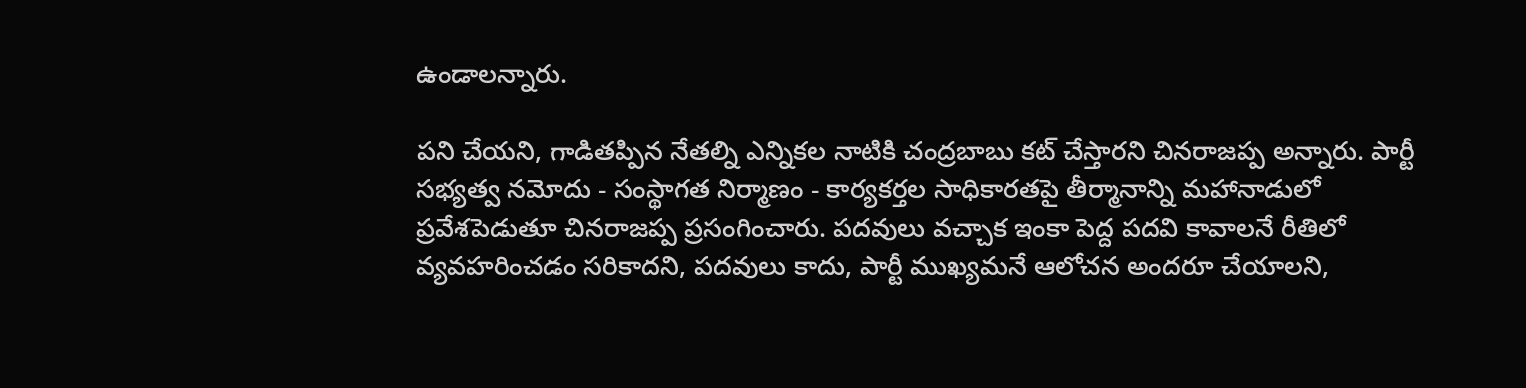ఉండాలన్నారు.

పని చేయని, గాడితప్పిన నేతల్ని ఎన్నికల నాటికి చంద్రబాబు కట్‌ చేస్తారని చినరాజప్ప అన్నారు. పార్టీ సభ్యత్వ నమోదు - సంస్థాగత నిర్మాణం - కార్యకర్తల సాధికారతపై తీర్మానాన్ని మహానాడులో ప్రవేశపెడుతూ చినరాజప్ప ప్రసంగించారు. పదవులు వచ్చాక ఇంకా పెద్ద పదవి కావాలనే రీతిలో వ్యవహరించడం సరికాదని, పదవులు కాదు, పార్టీ ముఖ్యమనే ఆలోచన అందరూ చేయాలని,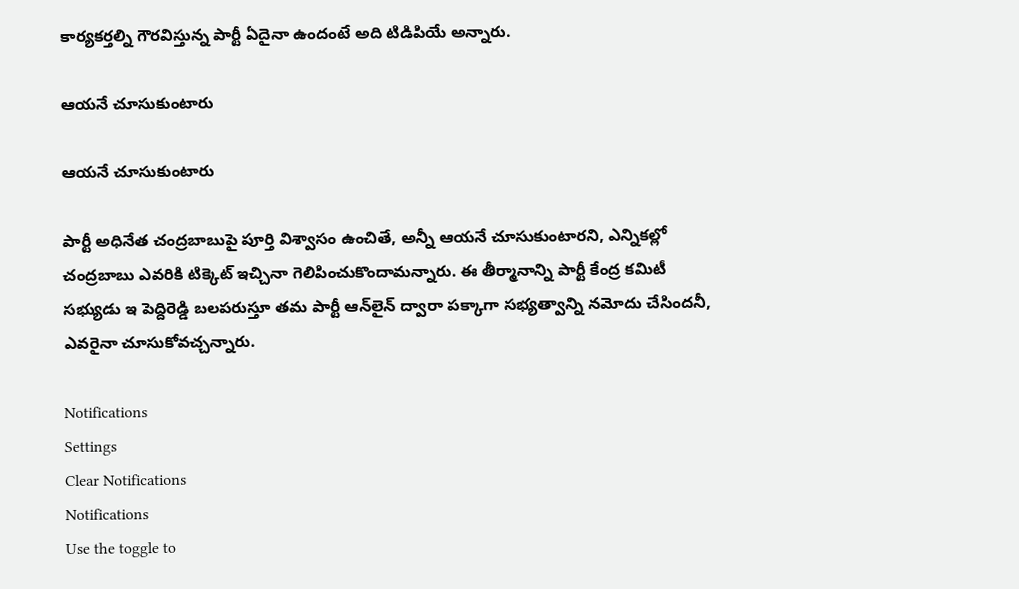కార్యకర్తల్ని గౌరవిస్తున్న పార్టీ ఏదైనా ఉందంటే అది టిడిపియే అన్నారు.

ఆయనే చూసుకుంటారు

ఆయనే చూసుకుంటారు

పార్టీ అధినేత చంద్రబాబుపై పూర్తి విశ్వాసం ఉంచితే, అన్నీ ఆయనే చూసుకుంటారని, ఎన్నికల్లో చంద్రబాబు ఎవరికి టిక్కెట్‌ ఇచ్చినా గెలిపించుకొందామన్నారు. ఈ తీర్మానాన్ని పార్టీ కేంద్ర కమిటీ సభ్యుడు ఇ పెద్దిరెడ్డి బలపరుస్తూ తమ పార్టీ ఆన్‌లైన్‌ ద్వారా పక్కాగా సభ్యత్వాన్ని నమోదు చేసిందనీ, ఎవరైనా చూసుకోవచ్చన్నారు.

Notifications
Settings
Clear Notifications
Notifications
Use the toggle to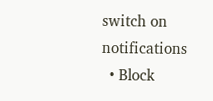switch on notifications
  • Block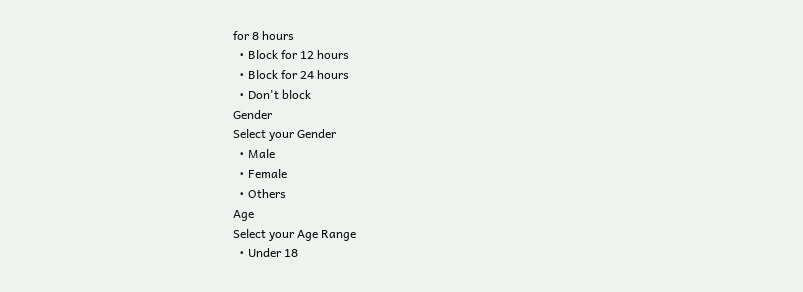for 8 hours
  • Block for 12 hours
  • Block for 24 hours
  • Don't block
Gender
Select your Gender
  • Male
  • Female
  • Others
Age
Select your Age Range
  • Under 18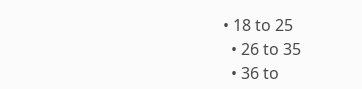• 18 to 25
  • 26 to 35
  • 36 to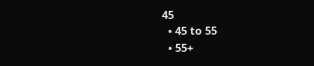45
  • 45 to 55
  • 55+